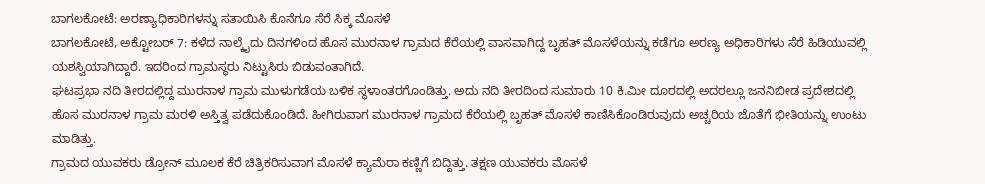ಬಾಗಲಕೋಟೆ: ಅರಣ್ಯಾಧಿಕಾರಿಗಳನ್ನು ಸತಾಯಿಸಿ ಕೊನೆಗೂ ಸೆರೆ ಸಿಕ್ಕ ಮೊಸಳೆ
ಬಾಗಲಕೋಟೆ, ಅಕ್ಟೋಬರ್ 7: ಕಳೆದ ನಾಲ್ಕೈದು ದಿನಗಳಿಂದ ಹೊಸ ಮುರನಾಳ ಗ್ರಾಮದ ಕೆರೆಯಲ್ಲಿ ವಾಸವಾಗಿದ್ದ ಬೃಹತ್ ಮೊಸಳೆಯನ್ನು ಕಡೆಗೂ ಅರಣ್ಯ ಅಧಿಕಾರಿಗಳು ಸೆರೆ ಹಿಡಿಯುವಲ್ಲಿ ಯಶಸ್ವಿಯಾಗಿದ್ದಾರೆ. ಇದರಿಂದ ಗ್ರಾಮಸ್ಥರು ನಿಟ್ಟುಸಿರು ಬಿಡುವಂತಾಗಿದೆ.
ಘಟಪ್ರಭಾ ನದಿ ತೀರದಲ್ಲಿದ್ದ ಮುರನಾಳ ಗ್ರಾಮ ಮುಳುಗಡೆಯ ಬಳಿಕ ಸ್ಥಳಾಂತರಗೊಂಡಿತ್ತು. ಅದು ನದಿ ತೀರದಿಂದ ಸುಮಾರು 10 ಕಿ.ಮೀ ದೂರದಲ್ಲಿ ಅದರಲ್ಲೂ ಜನನಿಬೀಡ ಪ್ರದೇಶದಲ್ಲಿ ಹೊಸ ಮುರನಾಳ ಗ್ರಾಮ ಮರಳಿ ಅಸ್ತಿತ್ವ ಪಡೆದುಕೊಂಡಿದೆ. ಹೀಗಿರುವಾಗ ಮುರನಾಳ ಗ್ರಾಮದ ಕೆರೆಯಲ್ಲಿ ಬೃಹತ್ ಮೊಸಳೆ ಕಾಣಿಸಿಕೊಂಡಿರುವುದು ಅಚ್ಚರಿಯ ಜೊತೆಗೆ ಭೀತಿಯನ್ನು ಉಂಟು ಮಾಡಿತ್ತು.
ಗ್ರಾಮದ ಯುವಕರು ಡ್ರೋನ್ ಮೂಲಕ ಕೆರೆ ಚಿತ್ರಿಕರಿಸುವಾಗ ಮೊಸಳೆ ಕ್ಯಾಮೆರಾ ಕಣ್ಣಿಗೆ ಬಿದ್ದಿತ್ತು. ತಕ್ಷಣ ಯುವಕರು ಮೊಸಳೆ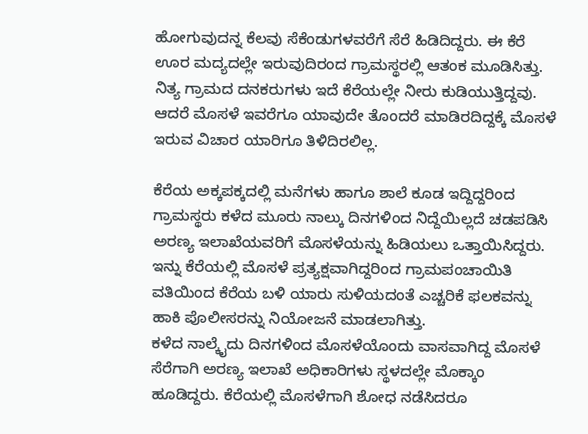ಹೋಗುವುದನ್ನ ಕೆಲವು ಸೆಕೆಂಡುಗಳವರೆಗೆ ಸೆರೆ ಹಿಡಿದಿದ್ದರು. ಈ ಕೆರೆ ಊರ ಮದ್ಯದಲ್ಲೇ ಇರುವುದಿರಂದ ಗ್ರಾಮಸ್ಥರಲ್ಲಿ ಆತಂಕ ಮೂಡಿಸಿತ್ತು. ನಿತ್ಯ ಗ್ರಾಮದ ದನಕರುಗಳು ಇದೆ ಕೆರೆಯಲ್ಲೇ ನೀರು ಕುಡಿಯುತ್ತಿದ್ದವು. ಆದರೆ ಮೊಸಳೆ ಇವರೆಗೂ ಯಾವುದೇ ತೊಂದರೆ ಮಾಡಿರದಿದ್ದಕ್ಕೆ ಮೊಸಳೆ ಇರುವ ವಿಚಾರ ಯಾರಿಗೂ ತಿಳಿದಿರಲಿಲ್ಲ.

ಕೆರೆಯ ಅಕ್ಕಪಕ್ಕದಲ್ಲಿ ಮನೆಗಳು ಹಾಗೂ ಶಾಲೆ ಕೂಡ ಇದ್ದಿದ್ದರಿಂದ ಗ್ರಾಮಸ್ಥರು ಕಳೆದ ಮೂರು ನಾಲ್ಕು ದಿನಗಳಿಂದ ನಿದ್ದೆಯಿಲ್ಲದೆ ಚಡಪಡಿಸಿ ಅರಣ್ಯ ಇಲಾಖೆಯವರಿಗೆ ಮೊಸಳೆಯನ್ನು ಹಿಡಿಯಲು ಒತ್ತಾಯಿಸಿದ್ದರು. ಇನ್ನು ಕೆರೆಯಲ್ಲಿ ಮೊಸಳೆ ಪ್ರತ್ಯಕ್ಷವಾಗಿದ್ದರಿಂದ ಗ್ರಾಮಪಂಚಾಯಿತಿ ವತಿಯಿಂದ ಕೆರೆಯ ಬಳಿ ಯಾರು ಸುಳಿಯದಂತೆ ಎಚ್ಚರಿಕೆ ಫಲಕವನ್ನು ಹಾಕಿ ಪೊಲೀಸರನ್ನು ನಿಯೋಜನೆ ಮಾಡಲಾಗಿತ್ತು.
ಕಳೆದ ನಾಲ್ಕೈದು ದಿನಗಳಿಂದ ಮೊಸಳೆಯೊಂದು ವಾಸವಾಗಿದ್ದ ಮೊಸಳೆ ಸೆರೆಗಾಗಿ ಅರಣ್ಯ ಇಲಾಖೆ ಅಧಿಕಾರಿಗಳು ಸ್ಥಳದಲ್ಲೇ ಮೊಕ್ಕಾಂ ಹೂಡಿದ್ದರು. ಕೆರೆಯಲ್ಲಿ ಮೊಸಳೆಗಾಗಿ ಶೋಧ ನಡೆಸಿದರೂ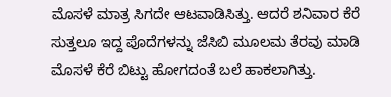ಮೊಸಳೆ ಮಾತ್ರ ಸಿಗದೇ ಆಟವಾಡಿಸಿತ್ತು. ಆದರೆ ಶನಿವಾರ ಕೆರೆ ಸುತ್ತಲೂ ಇದ್ದ ಪೊದೆಗಳನ್ನು ಜೆಸಿಬಿ ಮೂಲಮ ತೆರವು ಮಾಡಿ ಮೊಸಳೆ ಕೆರೆ ಬಿಟ್ಟು ಹೋಗದಂತೆ ಬಲೆ ಹಾಕಲಾಗಿತ್ತು.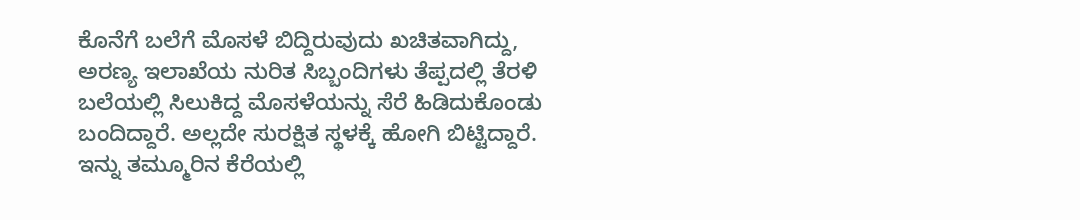ಕೊನೆಗೆ ಬಲೆಗೆ ಮೊಸಳೆ ಬಿದ್ದಿರುವುದು ಖಚಿತವಾಗಿದ್ದು, ಅರಣ್ಯ ಇಲಾಖೆಯ ನುರಿತ ಸಿಬ್ಬಂದಿಗಳು ತೆಪ್ಪದಲ್ಲಿ ತೆರಳಿ ಬಲೆಯಲ್ಲಿ ಸಿಲುಕಿದ್ದ ಮೊಸಳೆಯನ್ನು ಸೆರೆ ಹಿಡಿದುಕೊಂಡು ಬಂದಿದ್ದಾರೆ. ಅಲ್ಲದೇ ಸುರಕ್ಷಿತ ಸ್ಥಳಕ್ಕೆ ಹೋಗಿ ಬಿಟ್ಟಿದ್ದಾರೆ. ಇನ್ನು ತಮ್ಮೂರಿನ ಕೆರೆಯಲ್ಲಿ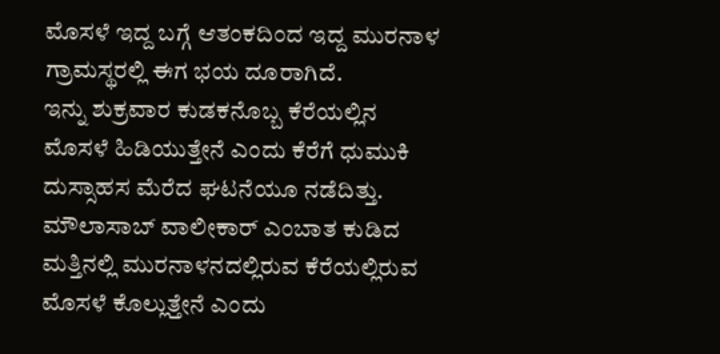ಮೊಸಳೆ ಇದ್ದ ಬಗ್ಗೆ ಆತಂಕದಿಂದ ಇದ್ದ ಮುರನಾಳ ಗ್ರಾಮಸ್ಥರಲ್ಲಿ ಈಗ ಭಯ ದೂರಾಗಿದೆ.
ಇನ್ನು ಶುಕ್ರವಾರ ಕುಡಕನೊಬ್ಬ ಕೆರೆಯಲ್ಲಿನ ಮೊಸಳೆ ಹಿಡಿಯುತ್ತೇನೆ ಎಂದು ಕೆರೆಗೆ ಧುಮುಕಿ ದುಸ್ಸಾಹಸ ಮೆರೆದ ಘಟನೆಯೂ ನಡೆದಿತ್ತು. ಮೌಲಾಸಾಬ್ ವಾಲೀಕಾರ್ ಎಂಬಾತ ಕುಡಿದ ಮತ್ತಿನಲ್ಲಿ ಮುರನಾಳನದಲ್ಲಿರುವ ಕೆರೆಯಲ್ಲಿರುವ ಮೊಸಳೆ ಕೊಲ್ಲುತ್ತೇನೆ ಎಂದು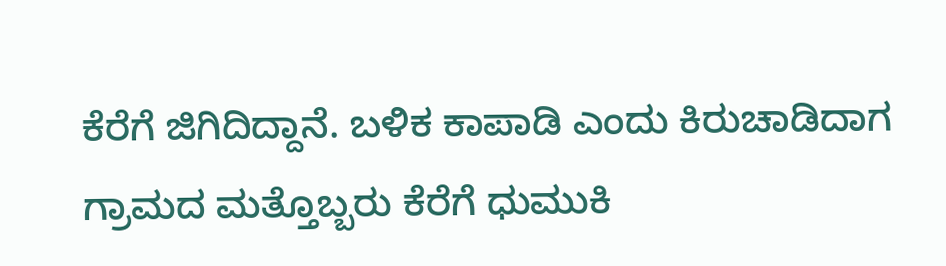ಕೆರೆಗೆ ಜಿಗಿದಿದ್ದಾನೆ. ಬಳಿಕ ಕಾಪಾಡಿ ಎಂದು ಕಿರುಚಾಡಿದಾಗ ಗ್ರಾಮದ ಮತ್ತೊಬ್ಬರು ಕೆರೆಗೆ ಧುಮುಕಿ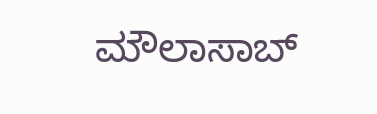ಮೌಲಾಸಾಬ್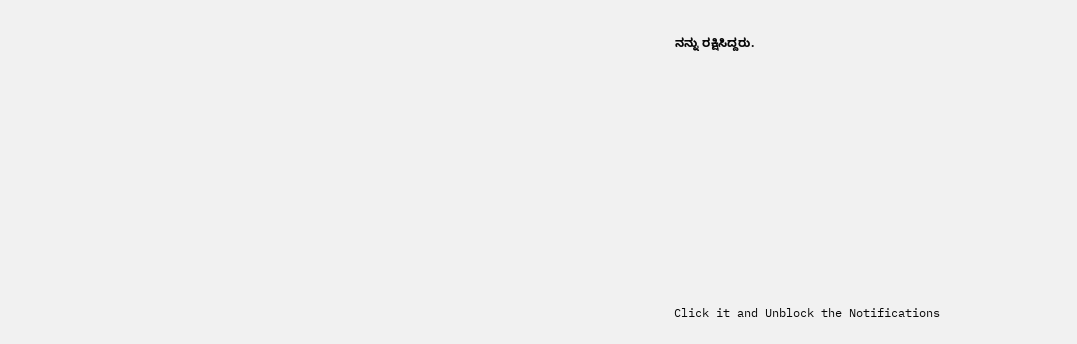ನನ್ನು ರಕ್ಷಿಸಿದ್ದರು.












Click it and Unblock the Notifications